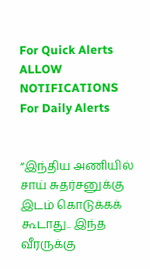For Quick Alerts
ALLOW NOTIFICATIONS
For Daily Alerts


“இந்திய அணியில் சாய் சுதர்சனுக்கு இடம் கொடுக்கக் கூடாது.. இந்த வீரருக்கு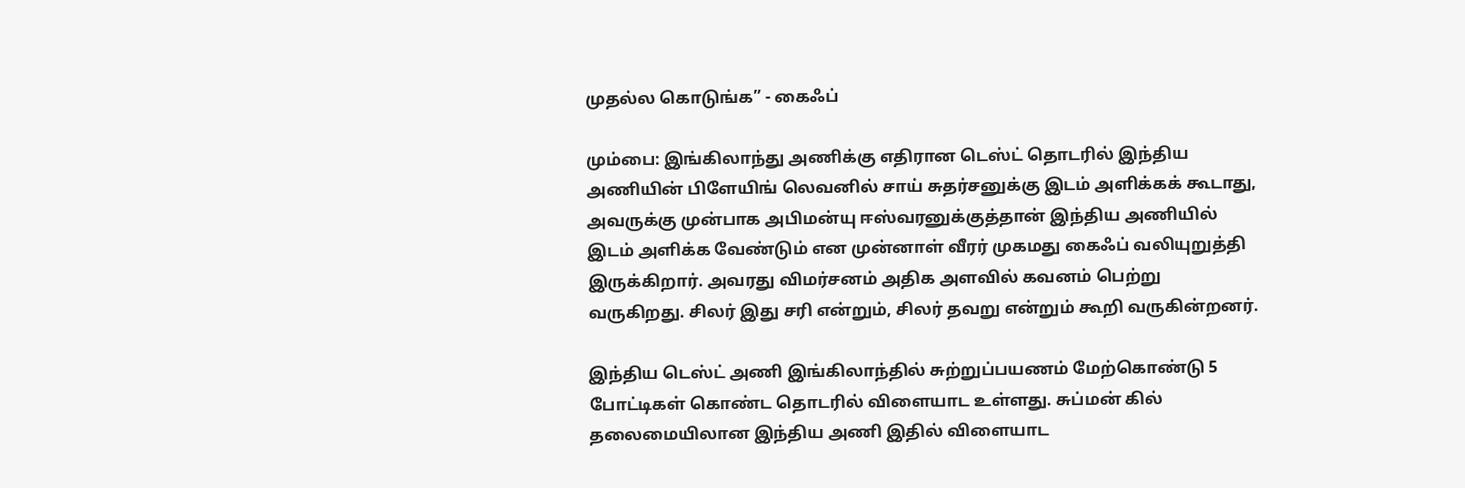முதல்ல கொடுங்க” - கைஃப்

மும்பை: இங்கிலாந்து அணிக்கு எதிரான டெஸ்ட் தொடரில் இந்திய அணியின் பிளேயிங் லெவனில் சாய் சுதர்சனுக்கு இடம் அளிக்கக் கூடாது, அவருக்கு முன்பாக அபிமன்யு ஈஸ்வரனுக்குத்தான் இந்திய அணியில் இடம் அளிக்க வேண்டும் என முன்னாள் வீரர் முகமது கைஃப் வலியுறுத்தி இருக்கிறார். அவரது விமர்சனம் அதிக அளவில் கவனம் பெற்று வருகிறது. சிலர் இது சரி என்றும், சிலர் தவறு என்றும் கூறி வருகின்றனர்.

இந்திய டெஸ்ட் அணி இங்கிலாந்தில் சுற்றுப்பயணம் மேற்கொண்டு 5 போட்டிகள் கொண்ட தொடரில் விளையாட உள்ளது. சுப்மன் கில் தலைமையிலான இந்திய அணி இதில் விளையாட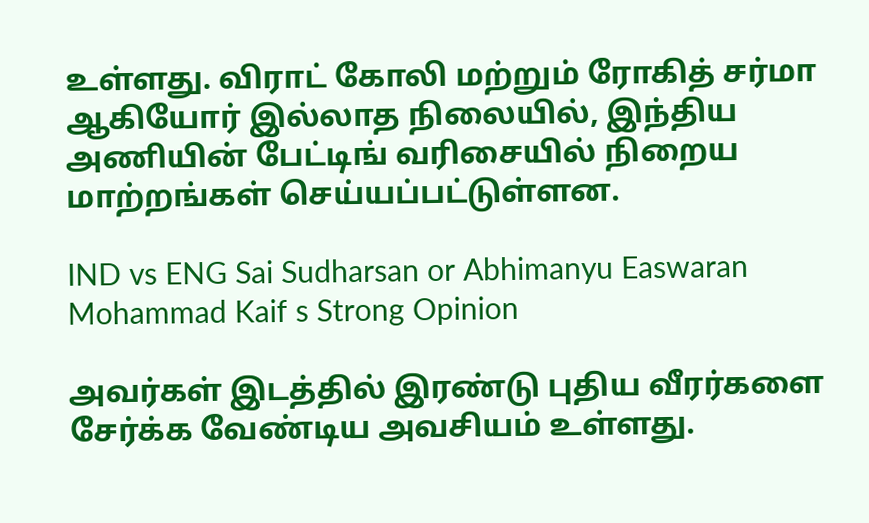உள்ளது. விராட் கோலி மற்றும் ரோகித் சர்மா ஆகியோர் இல்லாத நிலையில், இந்திய அணியின் பேட்டிங் வரிசையில் நிறைய மாற்றங்கள் செய்யப்பட்டுள்ளன.

IND vs ENG Sai Sudharsan or Abhimanyu Easwaran Mohammad Kaif s Strong Opinion

அவர்கள் இடத்தில் இரண்டு புதிய வீரர்களை சேர்க்க வேண்டிய அவசியம் உள்ளது.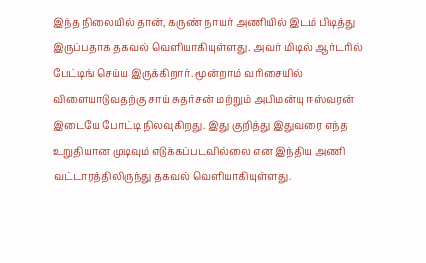இந்த நிலையில் தான், கருண் நாயர் அணியில் இடம் பிடித்து இருப்பதாக தகவல் வெளியாகியுள்ளது. அவர் மிடில் ஆர்டரில் பேட்டிங் செய்ய இருக்கிறார். மூன்றாம் வரிசையில் விளையாடுவதற்கு சாய் சுதர்சன் மற்றும் அபிமன்யு ஈஸ்வரன் இடையே போட்டி நிலவுகிறது. இது குறித்து இதுவரை எந்த உறுதியான முடிவும் எடுக்கப்படவில்லை என இந்திய அணி வட்டாரத்திலிருந்து தகவல் வெளியாகியுள்ளது.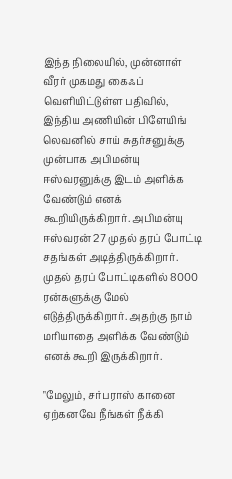இந்த நிலையில், முன்னாள் வீரர் முகமது கைஃப் வெளியிட்டுள்ள பதிவில், இந்திய அணியின் பிளேயிங் லெவனில் சாய் சுதர்சனுக்கு முன்பாக அபிமன்யு ஈஸ்வரனுக்கு இடம் அளிக்க வேண்டும் எனக் கூறியிருக்கிறார். அபிமன்யு ஈஸ்வரன் 27 முதல் தரப் போட்டி சதங்கள் அடித்திருக்கிறார். முதல் தரப் போட்டிகளில் 8000 ரன்களுக்கு மேல் எடுத்திருக்கிறார். அதற்கு நாம் மரியாதை அளிக்க வேண்டும் எனக் கூறி இருக்கிறார்.

"மேலும், சர்பராஸ் கானை ஏற்கனவே நீங்கள் நீக்கி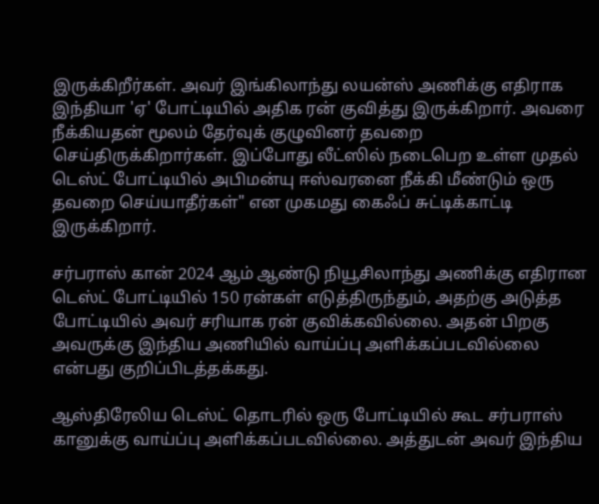இருக்கிறீர்கள். அவர் இங்கிலாந்து லயன்ஸ் அணிக்கு எதிராக இந்தியா 'ஏ' போட்டியில் அதிக ரன் குவித்து இருக்கிறார். அவரை நீக்கியதன் மூலம் தேர்வுக் குழுவினர் தவறை செய்திருக்கிறார்கள். இப்போது லீட்ஸில் நடைபெற உள்ள முதல் டெஸ்ட் போட்டியில் அபிமன்யு ஈஸ்வரனை நீக்கி மீண்டும் ஒரு தவறை செய்யாதீர்கள்" என முகமது கைஃப் சுட்டிக்காட்டி இருக்கிறார்.

சர்பராஸ் கான் 2024 ஆம் ஆண்டு நியூசிலாந்து அணிக்கு எதிரான டெஸ்ட் போட்டியில் 150 ரன்கள் எடுத்திருந்தும், அதற்கு அடுத்த போட்டியில் அவர் சரியாக ரன் குவிக்கவில்லை. அதன் பிறகு அவருக்கு இந்திய அணியில் வாய்ப்பு அளிக்கப்படவில்லை என்பது குறிப்பிடத்தக்கது.

ஆஸ்திரேலிய டெஸ்ட் தொடரில் ஒரு போட்டியில் கூட சர்பராஸ் கானுக்கு வாய்ப்பு அளிக்கப்படவில்லை. அத்துடன் அவர் இந்திய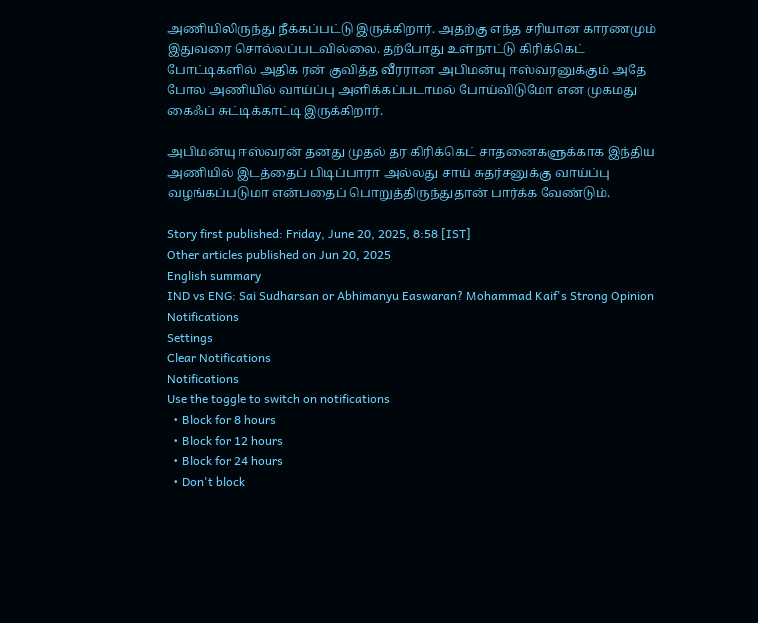அணியிலிருந்து நீக்கப்பட்டு இருக்கிறார். அதற்கு எந்த சரியான காரணமும் இதுவரை சொல்லப்படவில்லை. தற்போது உள்நாட்டு கிரிக்கெட் போட்டிகளில் அதிக ரன் குவித்த வீரரான அபிமன்யு ஈஸ்வரனுக்கும் அதே போல அணியில் வாய்ப்பு அளிக்கப்படாமல் போய்விடுமோ என முகமது கைஃப் சுட்டிக்காட்டி இருக்கிறார்.

அபிமன்யு ஈஸ்வரன் தனது முதல் தர கிரிக்கெட் சாதனைகளுக்காக இந்திய அணியில் இடத்தைப் பிடிப்பாரா அல்லது சாய் சுதர்சனுக்கு வாய்ப்பு வழங்கப்படுமா என்பதைப் பொறுத்திருந்துதான் பார்க்க வேண்டும்.

Story first published: Friday, June 20, 2025, 8:58 [IST]
Other articles published on Jun 20, 2025
English summary
IND vs ENG: Sai Sudharsan or Abhimanyu Easwaran? Mohammad Kaif's Strong Opinion
Notifications
Settings
Clear Notifications
Notifications
Use the toggle to switch on notifications
  • Block for 8 hours
  • Block for 12 hours
  • Block for 24 hours
  • Don't block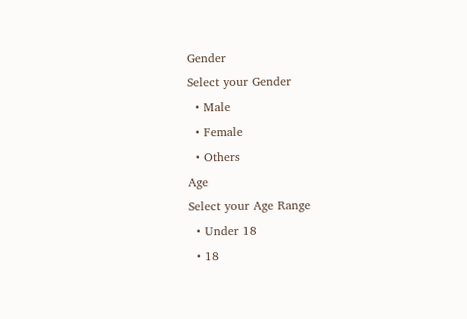Gender
Select your Gender
  • Male
  • Female
  • Others
Age
Select your Age Range
  • Under 18
  • 18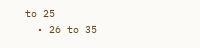to 25
  • 26 to 35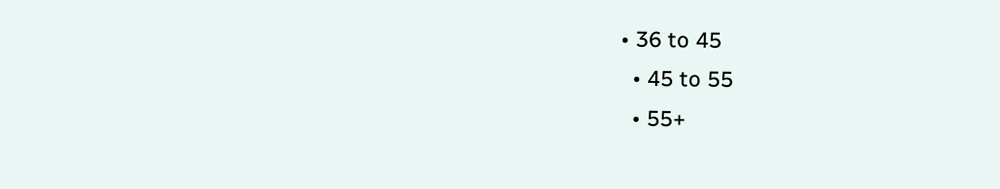• 36 to 45
  • 45 to 55
  • 55+